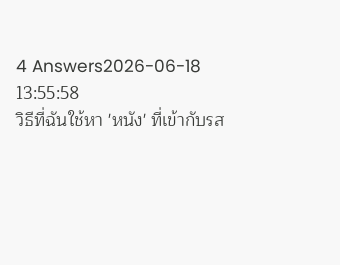4 Answers2026-06-18 13:55:58
วิธีที่ฉันใช้หา 'หนัง' ที่เข้ากับรส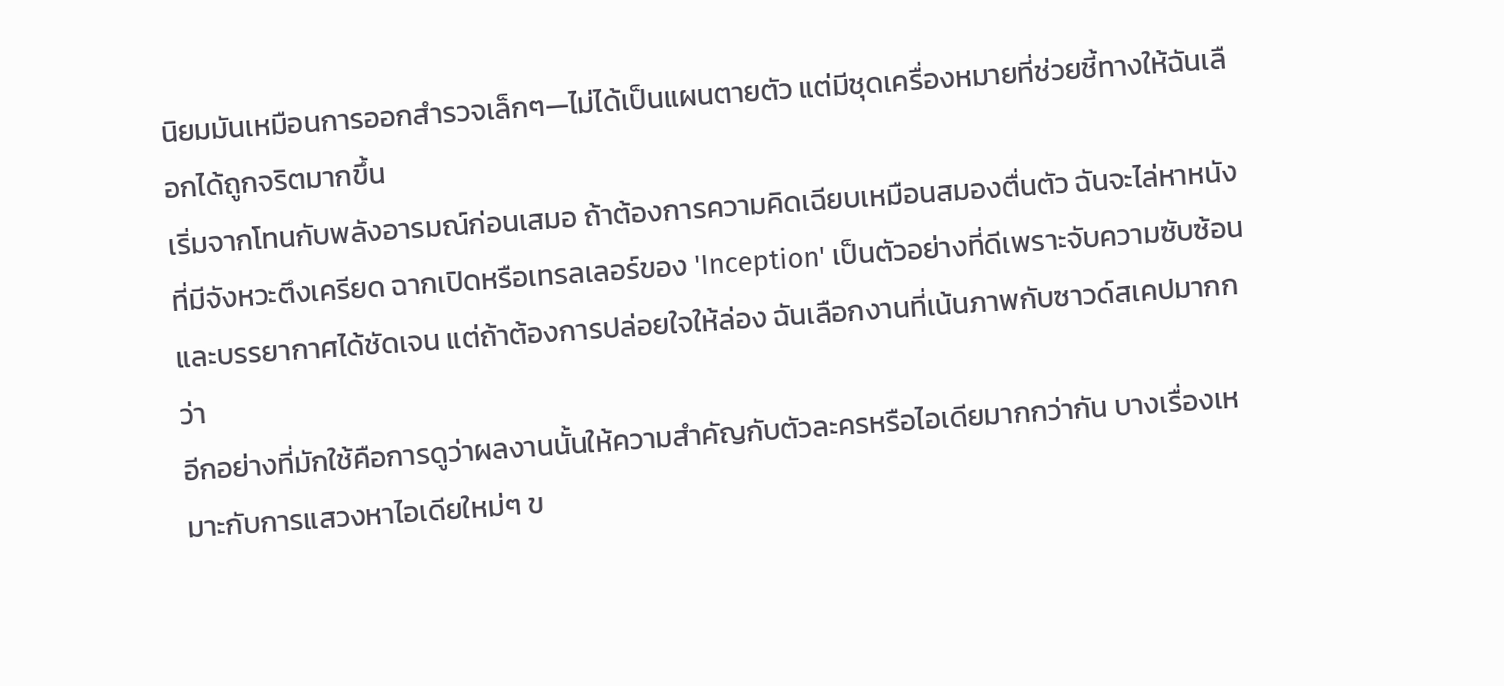นิยมมันเหมือนการออกสำรวจเล็กๆ—ไม่ได้เป็นแผนตายตัว แต่มีชุดเครื่องหมายที่ช่วยชี้ทางให้ฉันเลือกได้ถูกจริตมากขึ้น
เริ่มจากโทนกับพลังอารมณ์ก่อนเสมอ ถ้าต้องการความคิดเฉียบเหมือนสมองตื่นตัว ฉันจะไล่หาหนังที่มีจังหวะตึงเครียด ฉากเปิดหรือเทรลเลอร์ของ 'Inception' เป็นตัวอย่างที่ดีเพราะจับความซับซ้อนและบรรยากาศได้ชัดเจน แต่ถ้าต้องการปล่อยใจให้ล่อง ฉันเลือกงานที่เน้นภาพกับซาวด์สเคปมากกว่า
อีกอย่างที่มักใช้คือการดูว่าผลงานนั้นให้ความสำคัญกับตัวละครหรือไอเดียมากกว่ากัน บางเรื่องเหมาะกับการแสวงหาไอเดียใหม่ๆ ข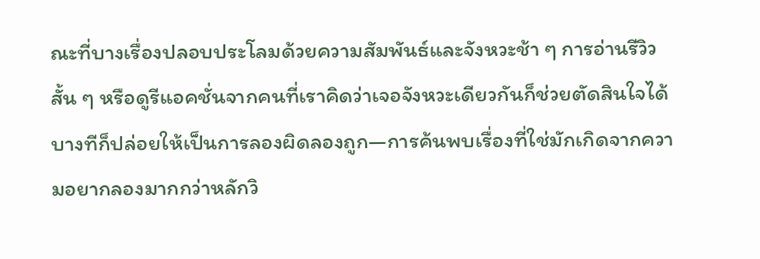ณะที่บางเรื่องปลอบประโลมด้วยความสัมพันธ์และจังหวะช้า ๆ การอ่านรีวิวสั้น ๆ หรือดูรีแอคชั่นจากคนที่เราคิดว่าเจอจังหวะเดียวกันก็ช่วยตัดสินใจได้ บางทีก็ปล่อยให้เป็นการลองผิดลองถูก—การค้นพบเรื่องที่ใช่มักเกิดจากความอยากลองมากกว่าหลักวิ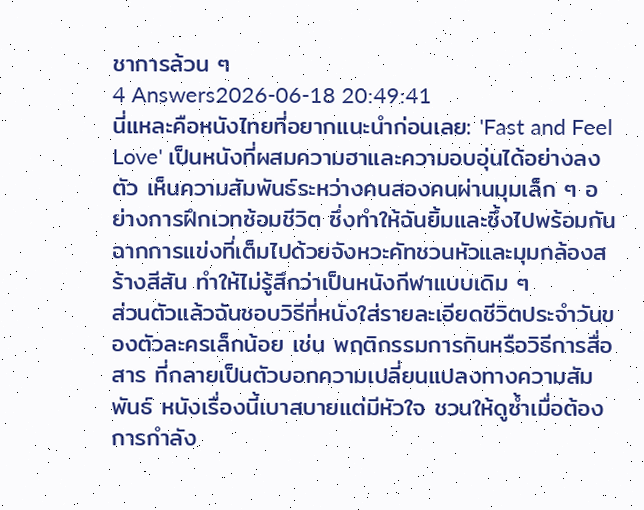ชาการล้วน ๆ
4 Answers2026-06-18 20:49:41
นี่แหละคือหนังไทยที่อยากแนะนำก่อนเลย: 'Fast and Feel Love' เป็นหนังที่ผสมความฮาและความอบอุ่นได้อย่างลงตัว เห็นความสัมพันธ์ระหว่างคนสองคนผ่านมุมเล็ก ๆ อย่างการฝึกเวทซ้อมชีวิต ซึ่งทำให้ฉันยิ้มและซึ้งไปพร้อมกัน ฉากการแข่งที่เต็มไปด้วยจังหวะคัทชวนหัวและมุมกล้องสร้างสีสัน ทำให้ไม่รู้สึกว่าเป็นหนังกีฬาแบบเดิม ๆ
ส่วนตัวแล้วฉันชอบวิธีที่หนังใส่รายละเอียดชีวิตประจำวันของตัวละครเล็กน้อย เช่น พฤติกรรมการกินหรือวิธีการสื่อสาร ที่กลายเป็นตัวบอกความเปลี่ยนแปลงทางความสัมพันธ์ หนังเรื่องนี้เบาสบายแต่มีหัวใจ ชวนให้ดูซ้ำเมื่อต้องการกำลัง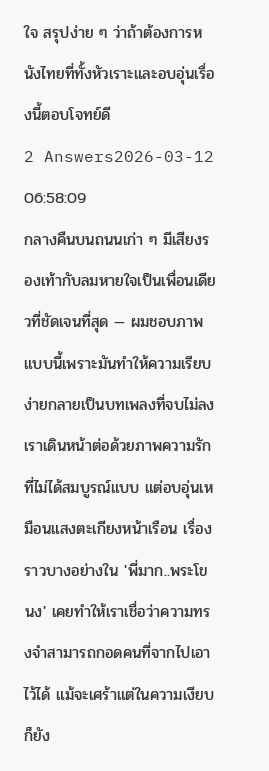ใจ สรุปง่าย ๆ ว่าถ้าต้องการหนังไทยที่ทั้งหัวเราะและอบอุ่นเรื่องนี้ตอบโจทย์ดี
2 Answers2026-03-12 06:58:09
กลางคืนบนถนนเก่า ๆ มีเสียงรองเท้ากับลมหายใจเป็นเพื่อนเดียวที่ชัดเจนที่สุด — ผมชอบภาพแบบนี้เพราะมันทำให้ความเรียบง่ายกลายเป็นบทเพลงที่จบไม่ลง
เราเดินหน้าต่อด้วยภาพความรักที่ไม่ได้สมบูรณ์แบบ แต่อบอุ่นเหมือนแสงตะเกียงหน้าเรือน เรื่องราวบางอย่างใน 'พี่มาก..พระโขนง' เคยทำให้เราเชื่อว่าความทรงจำสามารถกอดคนที่จากไปเอาไว้ได้ แม้จะเศร้าแต่ในความเงียบก็ยัง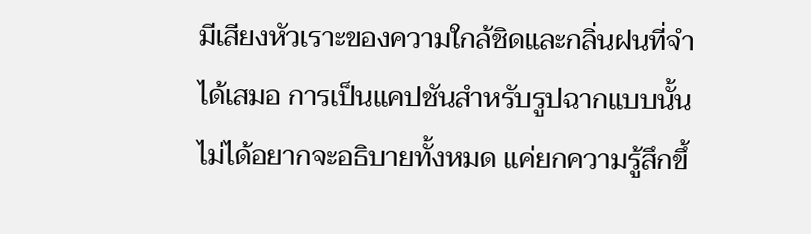มีเสียงหัวเราะของความใกล้ชิดและกลิ่นฝนที่จำได้เสมอ การเป็นแคปชันสำหรับรูปฉากแบบนั้น ไม่ได้อยากจะอธิบายทั้งหมด แค่ยกความรู้สึกขึ้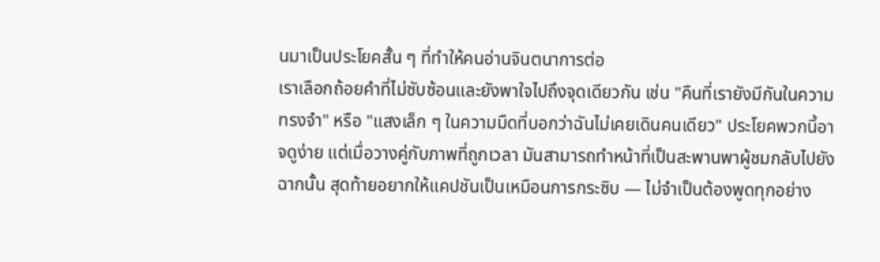นมาเป็นประโยคสั้น ๆ ที่ทำให้คนอ่านจินตนาการต่อ
เราเลือกถ้อยคำที่ไม่ซับซ้อนและยังพาใจไปถึงจุดเดียวกัน เช่น "คืนที่เรายังมีกันในความทรงจำ" หรือ "แสงเล็ก ๆ ในความมืดที่บอกว่าฉันไม่เคยเดินคนเดียว" ประโยคพวกนี้อาจดูง่าย แต่เมื่อวางคู่กับภาพที่ถูกเวลา มันสามารถทำหน้าที่เป็นสะพานพาผู้ชมกลับไปยังฉากนั้น สุดท้ายอยากให้แคปชันเป็นเหมือนการกระซิบ — ไม่จำเป็นต้องพูดทุกอย่าง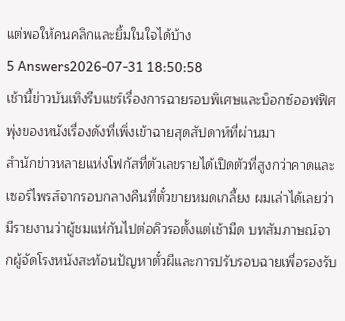แต่พอให้คนคลิกและยิ้มในใจได้บ้าง
5 Answers2026-07-31 18:50:58
เช้านี้ข่าวบันเทิงรีบแชร์เรื่องการฉายรอบพิเศษและบ็อกซ์ออฟฟิศพุ่งของหนังเรื่องดังที่เพิ่งเข้าฉายสุดสัปดาห์ที่ผ่านมา
สำนักข่าวหลายแห่งโฟกัสที่ตัวเลขรายได้เปิดตัวที่สูงกว่าคาดและเซอร์ไพรส์จากรอบกลางคืนที่ตั๋วขายหมดเกลี้ยง ผมเล่าได้เลยว่ามีรายงานว่าผู้ชมแห่กันไปต่อคิวรอตั้งแต่เช้ามืด บทสัมภาษณ์จากผู้จัดโรงหนังสะท้อนปัญหาตั๋วผีและการปรับรอบฉายเพื่อรองรับ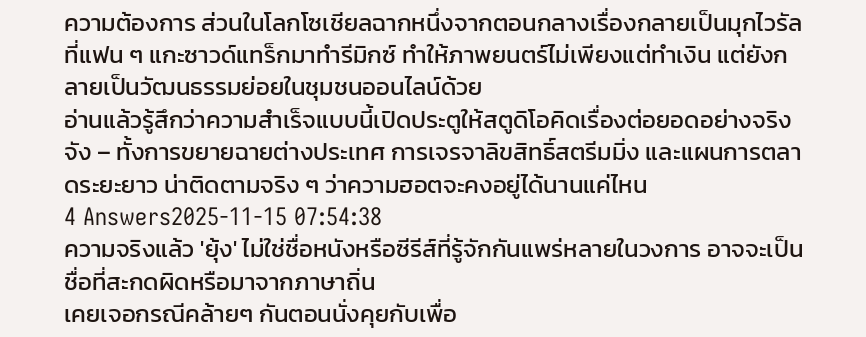ความต้องการ ส่วนในโลกโซเชียลฉากหนึ่งจากตอนกลางเรื่องกลายเป็นมุกไวรัลที่แฟน ๆ แกะซาวด์แทร็กมาทำรีมิกซ์ ทำให้ภาพยนตร์ไม่เพียงแต่ทำเงิน แต่ยังกลายเป็นวัฒนธรรมย่อยในชุมชนออนไลน์ด้วย
อ่านแล้วรู้สึกว่าความสำเร็จแบบนี้เปิดประตูให้สตูดิโอคิดเรื่องต่อยอดอย่างจริงจัง – ทั้งการขยายฉายต่างประเทศ การเจรจาลิขสิทธิ์สตรีมมิ่ง และแผนการตลาดระยะยาว น่าติดตามจริง ๆ ว่าความฮอตจะคงอยู่ได้นานแค่ไหน
4 Answers2025-11-15 07:54:38
ความจริงแล้ว 'ยุ้ง' ไม่ใช่ชื่อหนังหรือซีรีส์ที่รู้จักกันแพร่หลายในวงการ อาจจะเป็นชื่อที่สะกดผิดหรือมาจากภาษาถิ่น
เคยเจอกรณีคล้ายๆ กันตอนนั่งคุยกับเพื่อ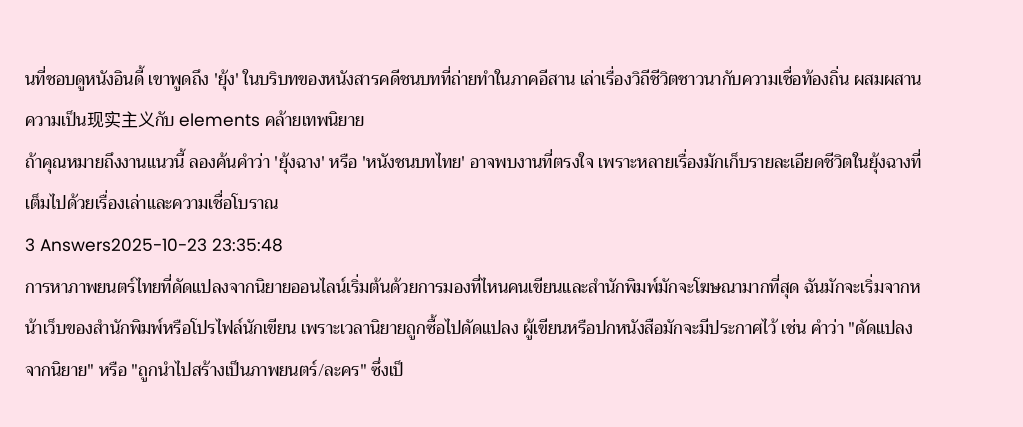นที่ชอบดูหนังอินดี้ เขาพูดถึง 'ยุ้ง' ในบริบทของหนังสารคดีชนบทที่ถ่ายทำในภาคอีสาน เล่าเรื่องวิถีชีวิตชาวนากับความเชื่อท้องถิ่น ผสมผสานความเป็น现实主义กับ elements คล้ายเทพนิยาย
ถ้าคุณหมายถึงงานแนวนี้ ลองค้นคำว่า 'ยุ้งฉาง' หรือ 'หนังชนบทไทย' อาจพบงานที่ตรงใจ เพราะหลายเรื่องมักเก็บรายละเอียดชีวิตในยุ้งฉางที่เต็มไปด้วยเรื่องเล่าและความเชื่อโบราณ
3 Answers2025-10-23 23:35:48
การหาภาพยนตร์ไทยที่ดัดแปลงจากนิยายออนไลน์เริ่มต้นด้วยการมองที่ไหนคนเขียนและสำนักพิมพ์มักจะโฆษณามากที่สุด ฉันมักจะเริ่มจากหน้าเว็บของสำนักพิมพ์หรือโปรไฟล์นักเขียน เพราะเวลานิยายถูกซื้อไปดัดแปลง ผู้เขียนหรือปกหนังสือมักจะมีประกาศไว้ เช่น คำว่า "ดัดแปลงจากนิยาย" หรือ "ถูกนำไปสร้างเป็นภาพยนตร์/ละคร" ซึ่งเป็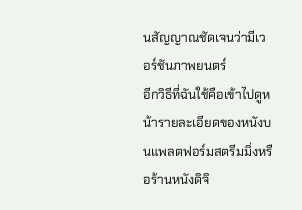นสัญญาณชัดเจนว่ามีเวอร์ชันภาพยนตร์
อีกวิธีที่ฉันใช้คือเข้าไปดูหน้ารายละเอียดของหนังบนแพลตฟอร์มสตรีมมิ่งหรือร้านหนังดิจิ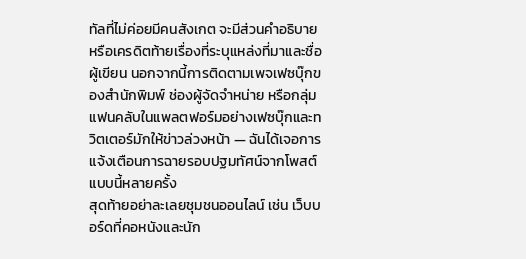ทัลที่ไม่ค่อยมีคนสังเกต จะมีส่วนคำอธิบายหรือเครดิตท้ายเรื่องที่ระบุแหล่งที่มาและชื่อผู้เขียน นอกจากนี้การติดตามเพจเฟซบุ๊กของสำนักพิมพ์ ช่องผู้จัดจำหน่าย หรือกลุ่มแฟนคลับในแพลตฟอร์มอย่างเฟซบุ๊กและทวิตเตอร์มักให้ข่าวล่วงหน้า — ฉันได้เจอการแจ้งเตือนการฉายรอบปฐมทัศน์จากโพสต์แบบนี้หลายครั้ง
สุดท้ายอย่าละเลยชุมชนออนไลน์ เช่น เว็บบอร์ดที่คอหนังและนัก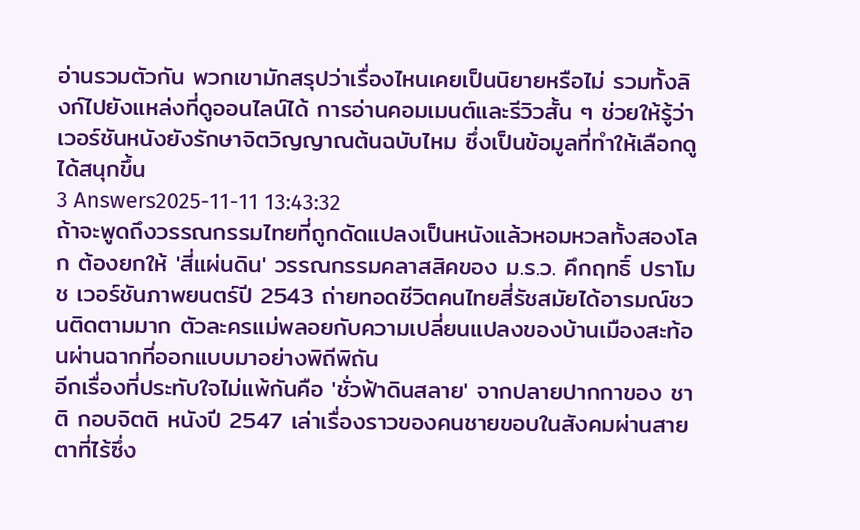อ่านรวมตัวกัน พวกเขามักสรุปว่าเรื่องไหนเคยเป็นนิยายหรือไม่ รวมทั้งลิงก์ไปยังแหล่งที่ดูออนไลน์ได้ การอ่านคอมเมนต์และรีวิวสั้น ๆ ช่วยให้รู้ว่าเวอร์ชันหนังยังรักษาจิตวิญญาณต้นฉบับไหม ซึ่งเป็นข้อมูลที่ทำให้เลือกดูได้สนุกขึ้น
3 Answers2025-11-11 13:43:32
ถ้าจะพูดถึงวรรณกรรมไทยที่ถูกดัดแปลงเป็นหนังแล้วหอมหวลทั้งสองโลก ต้องยกให้ 'สี่แผ่นดิน' วรรณกรรมคลาสสิคของ ม.ร.ว. คึกฤทธิ์ ปราโมช เวอร์ชันภาพยนตร์ปี 2543 ถ่ายทอดชีวิตคนไทยสี่รัชสมัยได้อารมณ์ชวนติดตามมาก ตัวละครแม่พลอยกับความเปลี่ยนแปลงของบ้านเมืองสะท้อนผ่านฉากที่ออกแบบมาอย่างพิถีพิถัน
อีกเรื่องที่ประทับใจไม่แพ้กันคือ 'ชั่วฟ้าดินสลาย' จากปลายปากกาของ ชาติ กอบจิตติ หนังปี 2547 เล่าเรื่องราวของคนชายขอบในสังคมผ่านสายตาที่ไร้ซึ่ง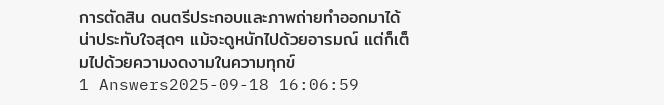การตัดสิน ดนตรีประกอบและภาพถ่ายทำออกมาได้น่าประทับใจสุดๆ แม้จะดูหนักไปด้วยอารมณ์ แต่ก็เต็มไปด้วยความงดงามในความทุกข์
1 Answers2025-09-18 16:06:59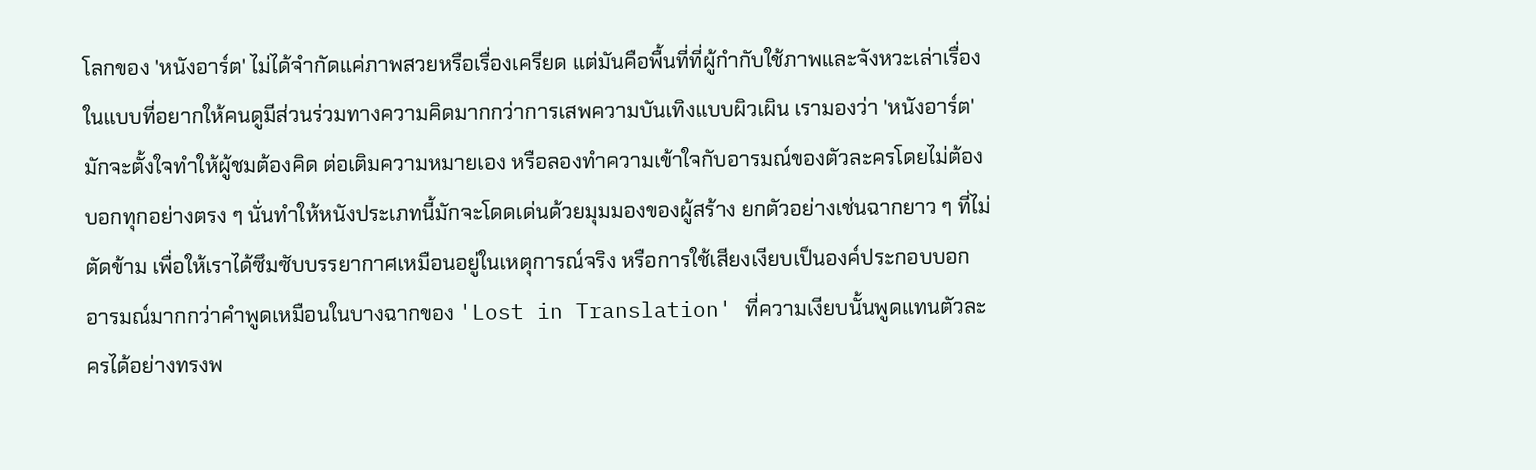โลกของ 'หนังอาร์ต' ไม่ได้จำกัดแค่ภาพสวยหรือเรื่องเครียด แต่มันคือพื้นที่ที่ผู้กำกับใช้ภาพและจังหวะเล่าเรื่องในแบบที่อยากให้คนดูมีส่วนร่วมทางความคิดมากกว่าการเสพความบันเทิงแบบผิวเผิน เรามองว่า 'หนังอาร์ต' มักจะตั้งใจทำให้ผู้ชมต้องคิด ต่อเติมความหมายเอง หรือลองทำความเข้าใจกับอารมณ์ของตัวละครโดยไม่ต้องบอกทุกอย่างตรง ๆ นั่นทำให้หนังประเภทนี้มักจะโดดเด่นด้วยมุมมองของผู้สร้าง ยกตัวอย่างเช่นฉากยาว ๆ ที่ไม่ตัดข้าม เพื่อให้เราได้ซึมซับบรรยากาศเหมือนอยู่ในเหตุการณ์จริง หรือการใช้เสียงเงียบเป็นองค์ประกอบบอกอารมณ์มากกว่าคำพูดเหมือนในบางฉากของ 'Lost in Translation' ที่ความเงียบนั้นพูดแทนตัวละครได้อย่างทรงพ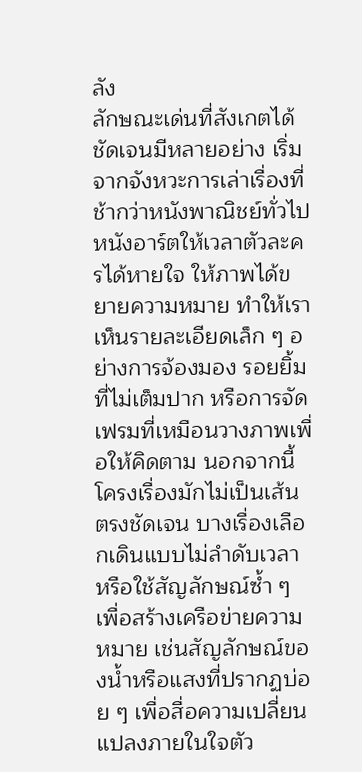ลัง
ลักษณะเด่นที่สังเกตได้ชัดเจนมีหลายอย่าง เริ่มจากจังหวะการเล่าเรื่องที่ช้ากว่าหนังพาณิชย์ทั่วไป หนังอาร์ตให้เวลาตัวละครได้หายใจ ให้ภาพได้ขยายความหมาย ทำให้เราเห็นรายละเอียดเล็ก ๆ อย่างการจ้องมอง รอยยิ้มที่ไม่เต็มปาก หรือการจัดเฟรมที่เหมือนวางภาพเพื่อให้คิดตาม นอกจากนี้โครงเรื่องมักไม่เป็นเส้นตรงชัดเจน บางเรื่องเลือกเดินแบบไม่ลำดับเวลา หรือใช้สัญลักษณ์ซ้ำ ๆ เพื่อสร้างเครือข่ายความหมาย เช่นสัญลักษณ์ของน้ำหรือแสงที่ปรากฏบ่อย ๆ เพื่อสื่อความเปลี่ยนแปลงภายในใจตัว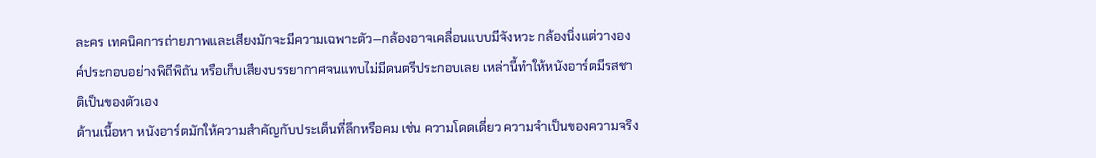ละคร เทคนิคการถ่ายภาพและเสียงมักจะมีความเฉพาะตัว—กล้องอาจเคลื่อนแบบมีจังหวะ กล้องนิ่งแต่วางองค์ประกอบอย่างพิถีพิถัน หรือเก็บเสียงบรรยากาศจนแทบไม่มีดนตรีประกอบเลย เหล่านี้ทำให้หนังอาร์ตมีรสชาติเป็นของตัวเอง
ด้านเนื้อหา หนังอาร์ตมักให้ความสำคัญกับประเด็นที่ลึกหรือคม เช่น ความโดดเดี่ยว ความจำเป็นของความจริง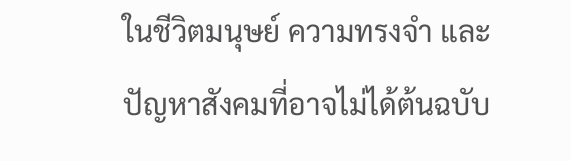ในชีวิตมนุษย์ ความทรงจำ และปัญหาสังคมที่อาจไม่ได้ต้นฉบับ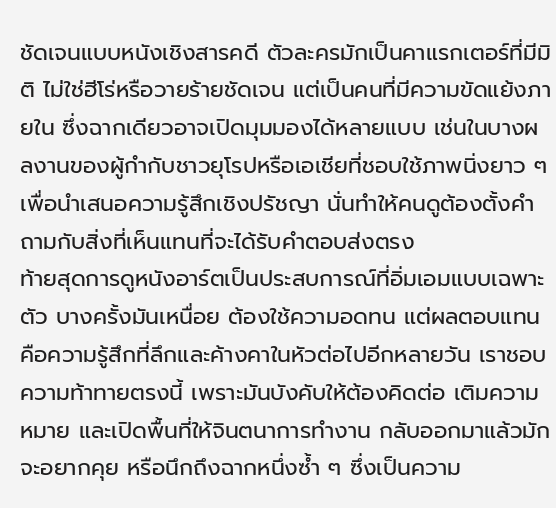ชัดเจนแบบหนังเชิงสารคดี ตัวละครมักเป็นคาแรกเตอร์ที่มีมิติ ไม่ใช่ฮีโร่หรือวายร้ายชัดเจน แต่เป็นคนที่มีความขัดแย้งภายใน ซึ่งฉากเดียวอาจเปิดมุมมองได้หลายแบบ เช่นในบางผลงานของผู้กำกับชาวยุโรปหรือเอเชียที่ชอบใช้ภาพนิ่งยาว ๆ เพื่อนำเสนอความรู้สึกเชิงปรัชญา นั่นทำให้คนดูต้องตั้งคำถามกับสิ่งที่เห็นแทนที่จะได้รับคำตอบส่งตรง
ท้ายสุดการดูหนังอาร์ตเป็นประสบการณ์ที่อิ่มเอมแบบเฉพาะตัว บางครั้งมันเหนื่อย ต้องใช้ความอดทน แต่ผลตอบแทนคือความรู้สึกที่ลึกและค้างคาในหัวต่อไปอีกหลายวัน เราชอบความท้าทายตรงนี้ เพราะมันบังคับให้ต้องคิดต่อ เติมความหมาย และเปิดพื้นที่ให้จินตนาการทำงาน กลับออกมาแล้วมักจะอยากคุย หรือนึกถึงฉากหนึ่งซ้ำ ๆ ซึ่งเป็นความ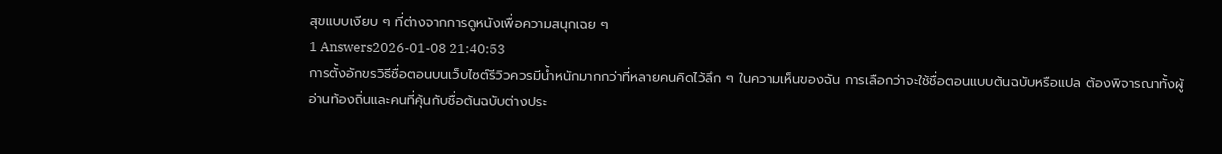สุขแบบเงียบ ๆ ที่ต่างจากการดูหนังเพื่อความสนุกเฉย ๆ
1 Answers2026-01-08 21:40:53
การตั้งอักขรวิธีชื่อตอนบนเว็บไซต์รีวิวควรมีน้ำหนักมากกว่าที่หลายคนคิดไว้ลึก ๆ ในความเห็นของฉัน การเลือกว่าจะใช้ชื่อตอนแบบต้นฉบับหรือแปล ต้องพิจารณาทั้งผู้อ่านท้องถิ่นและคนที่คุ้นกับชื่อต้นฉบับต่างประ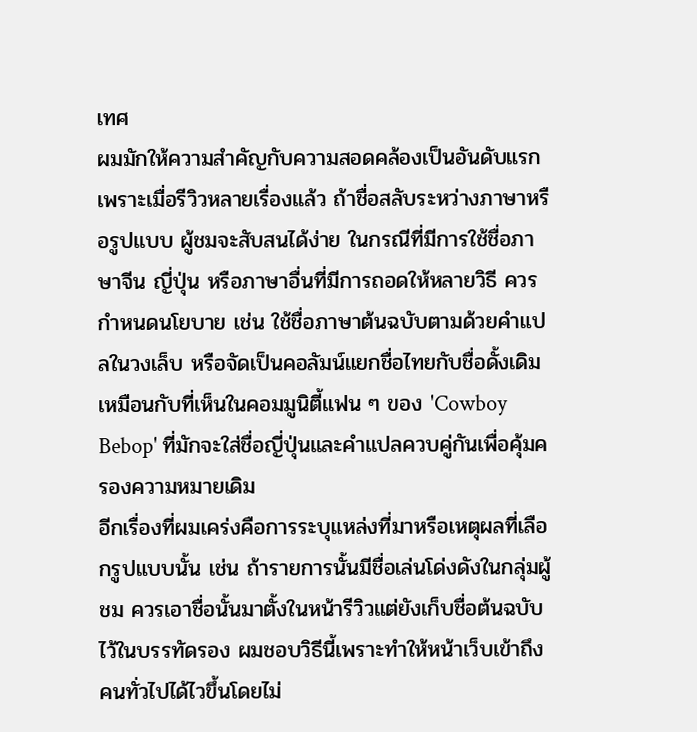เทศ
ผมมักให้ความสำคัญกับความสอดคล้องเป็นอันดับแรก เพราะเมื่อรีวิวหลายเรื่องแล้ว ถ้าชื่อสลับระหว่างภาษาหรือรูปแบบ ผู้ชมจะสับสนได้ง่าย ในกรณีที่มีการใช้ชื่อภาษาจีน ญี่ปุ่น หรือภาษาอื่นที่มีการถอดให้หลายวิธี ควรกำหนดนโยบาย เช่น ใช้ชื่อภาษาต้นฉบับตามด้วยคำแปลในวงเล็บ หรือจัดเป็นคอลัมน์แยกชื่อไทยกับชื่อดั้งเดิม เหมือนกับที่เห็นในคอมมูนิตี้แฟน ๆ ของ 'Cowboy Bebop' ที่มักจะใส่ชื่อญี่ปุ่นและคำแปลควบคู่กันเพื่อคุ้มครองความหมายเดิม
อีกเรื่องที่ผมเคร่งคือการระบุแหล่งที่มาหรือเหตุผลที่เลือกรูปแบบนั้น เช่น ถ้ารายการนั้นมีชื่อเล่นโด่งดังในกลุ่มผู้ชม ควรเอาชื่อนั้นมาตั้งในหน้ารีวิวแต่ยังเก็บชื่อต้นฉบับไว้ในบรรทัดรอง ผมชอบวิธีนี้เพราะทำให้หน้าเว็บเข้าถึงคนทั่วไปได้ไวขึ้นโดยไม่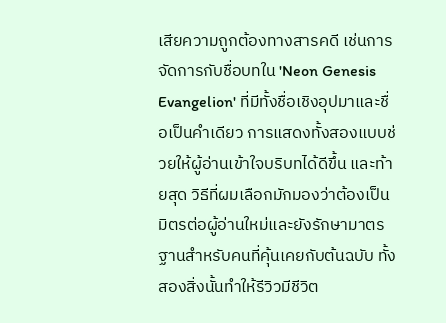เสียความถูกต้องทางสารคดี เช่นการจัดการกับชื่อบทใน 'Neon Genesis Evangelion' ที่มีทั้งชื่อเชิงอุปมาและชื่อเป็นคำเดียว การแสดงทั้งสองแบบช่วยให้ผู้อ่านเข้าใจบริบทได้ดีขึ้น และท้ายสุด วิธีที่ผมเลือกมักมองว่าต้องเป็นมิตรต่อผู้อ่านใหม่และยังรักษามาตรฐานสำหรับคนที่คุ้นเคยกับต้นฉบับ ทั้งสองสิ่งนั้นทำให้รีวิวมีชีวิต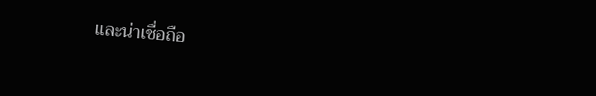และน่าเชื่อถือ